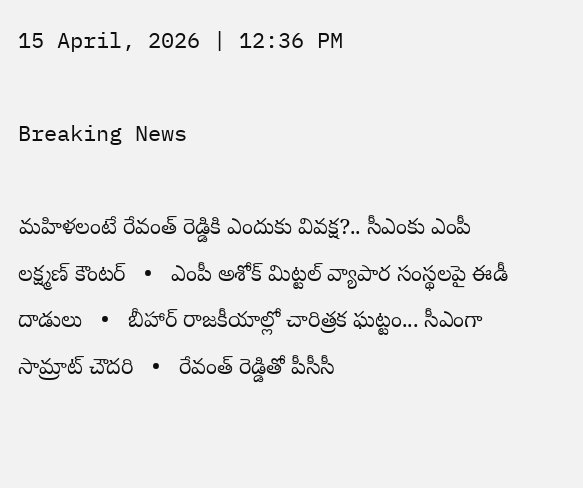15 April, 2026 | 12:36 PM

Breaking News

మహిళలంటే రేవంత్ రెడ్డికి ఎందుకు వివక్ష?.. సీఎంకు ఎంపీ లక్ష్మణ్ కౌంటర్   •   ఎంపీ అశోక్ మిట్టల్‌ వ్యాపార సంస్థలపై ఈడీ దాడులు   •   బీహార్ రాజకీయాల్లో చారిత్రక ఘట్టం... సీఎంగా సామ్రాట్‌ చౌదరి   •   రేవంత్‌ రెడ్డితో పీసీసీ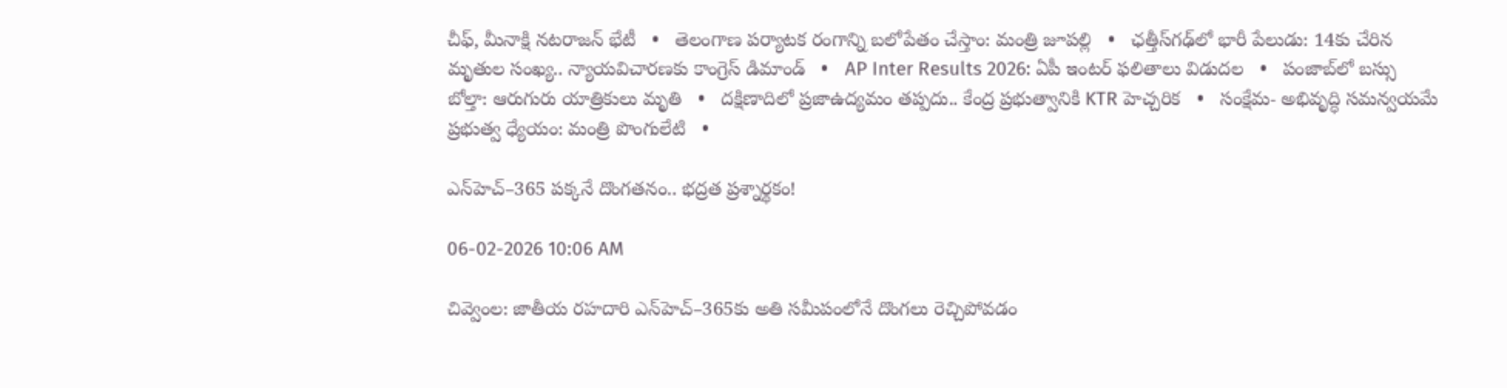చీఫ్, మీనాక్షి నటరాజన్ భేటీ   •   తెలంగాణ పర్యాటక రంగాన్ని బలోపేతం చేస్తాం: మంత్రి జూపల్లి   •   ఛత్తీస్‌గఢ్‌లో భారీ పేలుడు: 14కు చేరిన మృతుల సంఖ్య.. న్యాయవిచారణకు కాంగ్రెస్ డిమాండ్   •   AP Inter Results 2026: ఏపీ ఇంటర్ ఫలితాలు విడుదల   •   పంజాబ్‌లో బస్సు బోల్తా: ఆరుగురు యాత్రికులు మృతి   •   దక్షిణాదిలో ప్రజాఉద్యమం తప్పదు.. కేంద్ర ప్రభుత్వానికి KTR హెచ్చరిక   •   సంక్షేమ- అభివృద్ధి సమన్వయమే ప్రభుత్వ ధ్యేయం: మంత్రి పొంగులేటి   •

ఎన్‌హెచ్‌–365 పక్కనే దొంగతనం.. భద్రత ప్రశ్నార్థకం!

06-02-2026 10:06 AM

చివ్వెంల: జాతీయ రహదారి ఎన్‌హెచ్‌–365కు అతి సమీపంలోనే దొంగలు రెచ్చిపోవడం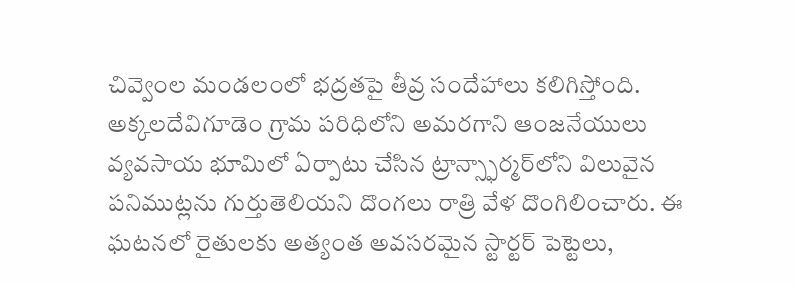చివ్వెంల మండలంలో భద్రతపై తీవ్ర సందేహాలు కలిగిస్తోంది. అక్కలదేవిగూడెం గ్రామ పరిధిలోని అమరగాని ఆంజనేయులు వ్యవసాయ భూమిలో ఏర్పాటు చేసిన ట్రాన్స్ఫార్మర్‌లోని విలువైన పనిముట్లను గుర్తుతెలియని దొంగలు రాత్రి వేళ దొంగిలించారు. ఈ ఘటనలో రైతులకు అత్యంత అవసరమైన స్టార్టర్ పెట్టెలు,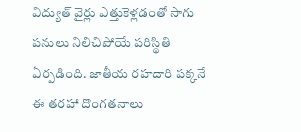విద్యుత్ వైర్లు ఎత్తుకెళ్లడంతో సాగు పనులు నిలిచిపోయే పరిస్థితి ఏర్పడింది. జాతీయ రహదారి పక్కనే ఈ తరహా దొంగతనాలు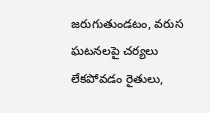జరుగుతుండటం, వరుస ఘటనలపై చర్యలు లేకపోవడం రైతులు,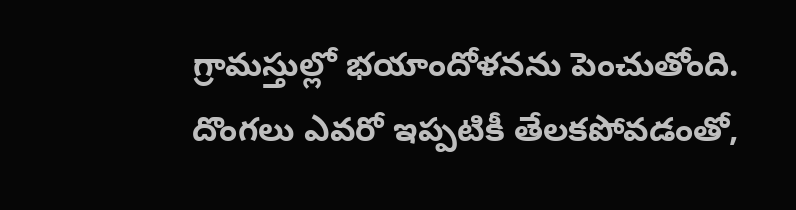గ్రామస్తుల్లో భయాందోళనను పెంచుతోంది. దొంగలు ఎవరో ఇప్పటికీ తేలకపోవడంతో,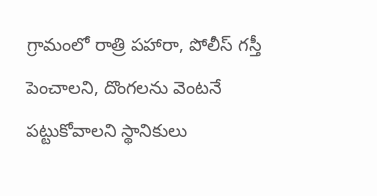గ్రామంలో రాత్రి పహారా, పోలీస్ గస్తీ పెంచాలని, దొంగలను వెంటనే పట్టుకోవాలని స్థానికులు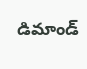డిమాండ్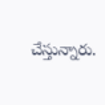చేస్తున్నారు.